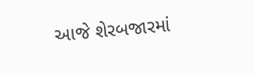આજે શેરબજારમાં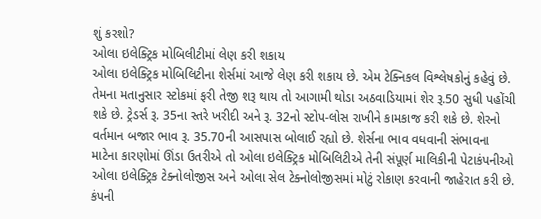શું કરશો?
ઓલા ઇલેક્ટ્રિક મોબિલીટીમાં લેણ કરી શકાય
ઓલા ઇલેક્ટ્રિક મોબિલિટીના શેર્સમાં આજે લેણ કરી શકાય છે. એમ ટેક્નિકલ વિશ્લેષકોનું કહેવું છે. તેમના મતાનુસાર સ્ટોકમાં ફરી તેજી શરૂ થાય તો આગામી થોડા અઠવાડિયામાં શેર રૂ.50 સુધી પહોંચી શકે છે. ટ્રેડર્સ રૂ. 35ના સ્તરે ખરીદી અને રૂ. 32નો સ્ટોપ-લોસ રાખીને કામકાજ કરી શકે છે. શેરનો વર્તમાન બજાર ભાવ રૂ. 35.70ની આસપાસ બોલાઈ રહ્યો છે. શેર્સના ભાવ વધવાની સંભાવના માટેના કારણોમાં ઊંડા ઉતરીએ તો ઓલા ઇલેક્ટ્રિક મોબિલિટીએ તેની સંપૂર્ણ માલિકીની પેટાકંપનીઓ ઓલા ઇલેક્ટ્રિક ટેક્નોલોજીસ અને ઓલા સેલ ટેક્નોલોજીસમાં મોટું રોકાણ કરવાની જાહેરાત કરી છે. કંપની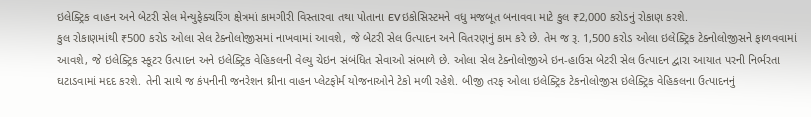ઇલેક્ટ્રિક વાહન અને બેટરી સેલ મેન્યુફેક્ચરિંગ ક્ષેત્રમાં કામગીરી વિસ્તારવા તથા પોતાના EV ઇકોસિસ્ટમને વધુ મજબૂત બનાવવા માટે કુલ ₹2,000 કરોડનું રોકાણ કરશે.
કુલ રોકાણમાંથી ₹500 કરોડ ઓલા સેલ ટેક્નોલોજીસમાં નાખવામાં આવશે, જે બેટરી સેલ ઉત્પાદન અને વિતરણનું કામ કરે છે. તેમ જ રૂ. 1,500 કરોડ ઓલા ઇલેક્ટ્રિક ટેક્નોલોજીસને ફાળવવામાં આવશે, જે ઇલેક્ટ્રિક સ્કૂટર ઉત્પાદન અને ઇલેક્ટ્રિક વેહિકલની વેલ્યુ ચેઇન સંબંધિત સેવાઓ સંભાળે છે. ઓલા સેલ ટેક્નોલોજીએ ઇન-હાઉસ બેટરી સેલ ઉત્પાદન દ્વારા આયાત પરની નિર્ભરતા ઘટાડવામાં મદદ કરશે. તેની સાથે જ કંપનીની જનરેશન થ્રીના વાહન પ્લેટફોર્મ યોજનાઓને ટેકો મળી રહેશે. બીજી તરફ ઓલા ઇલેક્ટ્રિક ટેકનોલોજીસ ઇલેક્ટ્રિક વેહિકલના ઉત્પાદનનું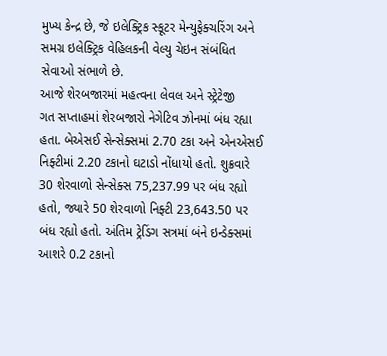મુખ્ય કેન્દ્ર છે, જે ઇલેક્ટ્રિક સ્કૂટર મેન્યુફેક્ચરિંગ અને સમગ્ર ઇલેક્ટ્રિક વેહિલકની વેલ્યુ ચેઇન સંબંધિત સેવાઓ સંભાળે છે.
આજે શેરબજારમાં મહત્વના લેવલ અને સ્ટ્રેટેજી
ગત સપ્તાહમાં શેરબજારો નેગેટિવ ઝોનમાં બંધ રહ્યા હતા. બેએસઈ સેન્સેક્સમાં 2.70 ટકા અને એનએસઈ નિફ્ટીમાં 2.20 ટકાનો ઘટાડો નોંધાયો હતો. શુક્રવારે 30 શેરવાળો સેન્સેક્સ 75,237.99 પર બંધ રહ્યો હતો, જ્યારે 50 શેરવાળો નિફ્ટી 23,643.50 પર બંધ રહ્યો હતો. અંતિમ ટ્રેડિંગ સત્રમાં બંને ઇન્ડેક્સમાં આશરે 0.2 ટકાનો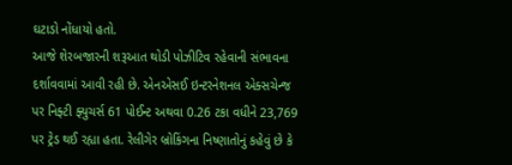ઘટાડો નોંધાયો હતો.
આજે શેરબજારની શરૂઆત થોડી પોઝીટિવ રહેવાની સંભાવના દર્શાવવામાં આવી રહી છે. એનએસઈ ઇન્ટરનેશનલ એક્સચેન્જ પર નિફ્ટી ફ્યુચર્સ 61 પોઈન્ટ અથવા 0.26 ટકા વધીને 23,769 પર ટ્રેડ થઈ રહ્યા હતા. રેલીગેર બ્રોકિંગના નિષ્ણાતોનું કહેવું છે કે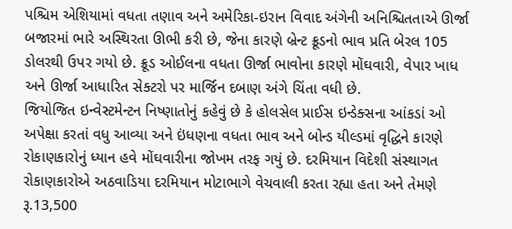પશ્ચિમ એશિયામાં વધતા તણાવ અને અમેરિકા-ઇરાન વિવાદ અંગેની અનિશ્ચિતતાએ ઊર્જા બજારમાં ભારે અસ્થિરતા ઊભી કરી છે, જેના કારણે બ્રેન્ટ ક્રૂડનો ભાવ પ્રતિ બેરલ 105 ડોલરથી ઉપર ગયો છે. ક્રૂડ ઓઈલના વધતા ઊર્જા ભાવોના કારણે મોંઘવારી, વેપાર ખાધ અને ઊર્જા આધારિત સેક્ટરો પર માર્જિન દબાણ અંગે ચિંતા વધી છે.
જિયોજિત ઇન્વેસ્ટમેન્ટન નિષ્ણાતોનું કહેવું છે કે હોલસેલ પ્રાઈસ ઇન્ડેક્સના આંકડાં ઓ અપેક્ષા કરતાં વધુ આવ્યા અને ઇંધણના વધતા ભાવ અને બોન્ડ યીલ્ડમાં વૃદ્ધિને કારણે રોકાણકારોનું ધ્યાન હવે મોંઘવારીના જોખમ તરફ ગયું છે. દરમિયાન વિદેશી સંસ્થાગત રોકાણકારોએ અઠવાડિયા દરમિયાન મોટાભાગે વેચવાલી કરતા રહ્યા હતા અને તેમણે રૂ.13,500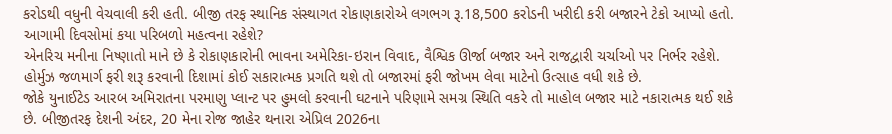કરોડથી વધુની વેચવાલી કરી હતી. બીજી તરફ સ્થાનિક સંસ્થાગત રોકાણકારોએ લગભગ રૂ.18,500 કરોડની ખરીદી કરી બજારને ટેકો આપ્યો હતો.
આગામી દિવસોમાં કયા પરિબળો મહત્વના રહેશે?
એનરિચ મનીના નિષ્ણાતો માને છે કે રોકાણકારોની ભાવના અમેરિકા-ઇરાન વિવાદ, વૈશ્વિક ઊર્જા બજાર અને રાજદ્વારી ચર્ચાઓ પર નિર્ભર રહેશે. હોર્મુઝ જળમાર્ગ ફરી શરૂ કરવાની દિશામાં કોઈ સકારાત્મક પ્રગતિ થશે તો બજારમાં ફરી જોખમ લેવા માટેનો ઉત્સાહ વધી શકે છે.
જોકે યુનાઈટેડ આરબ અમિરાતના પરમાણુ પ્લાન્ટ પર હુમલો કરવાની ઘટનાને પરિણામે સમગ્ર સ્થિતિ વકરે તો માહોલ બજાર માટે નકારાત્મક થઈ શકે છે. બીજીતરફ દેશની અંદર, 20 મેના રોજ જાહેર થનારા એપ્રિલ 2026ના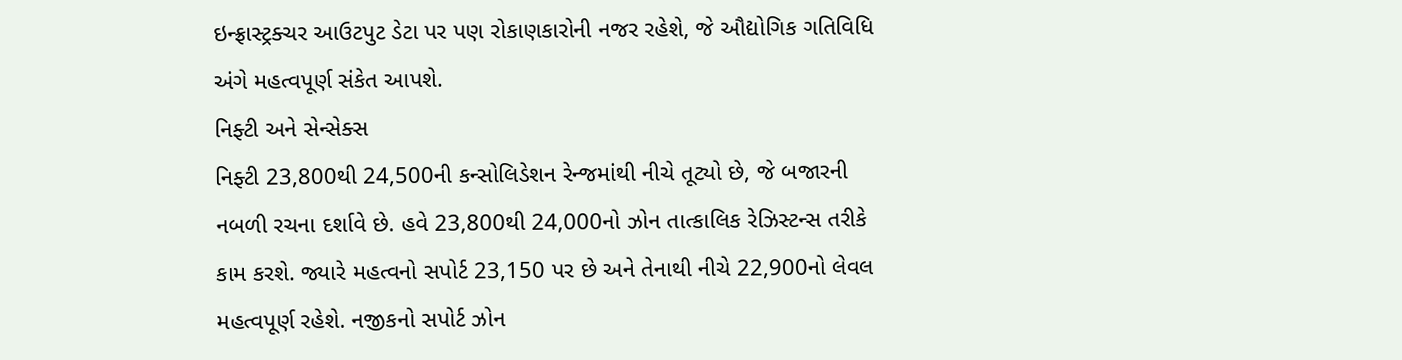ઇન્ફ્રાસ્ટ્રક્ચર આઉટપુટ ડેટા પર પણ રોકાણકારોની નજર રહેશે, જે ઔદ્યોગિક ગતિવિધિ અંગે મહત્વપૂર્ણ સંકેત આપશે.
નિફ્ટી અને સેન્સેક્સ
નિફ્ટી 23,800થી 24,500ની કન્સોલિડેશન રેન્જમાંથી નીચે તૂટ્યો છે, જે બજારની નબળી રચના દર્શાવે છે. હવે 23,800થી 24,000નો ઝોન તાત્કાલિક રેઝિસ્ટન્સ તરીકે કામ કરશે. જ્યારે મહત્વનો સપોર્ટ 23,150 પર છે અને તેનાથી નીચે 22,900નો લેવલ મહત્વપૂર્ણ રહેશે. નજીકનો સપોર્ટ ઝોન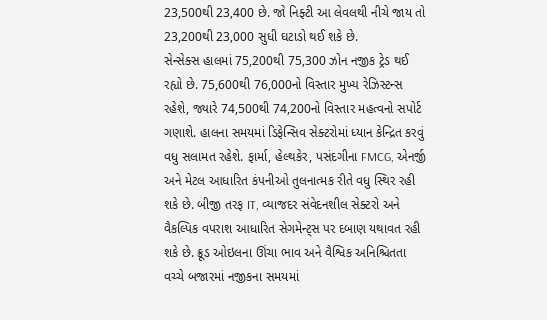23,500થી 23,400 છે. જો નિફ્ટી આ લેવલથી નીચે જાય તો 23,200થી 23,000 સુધી ઘટાડો થઈ શકે છે.
સેન્સેક્સ હાલમાં 75,200થી 75,300 ઝોન નજીક ટ્રેડ થઈ રહ્યો છે. 75,600થી 76,000નો વિસ્તાર મુખ્ય રેઝિસ્ટન્સ રહેશે, જ્યારે 74,500થી 74,200નો વિસ્તાર મહત્વનો સપોર્ટ ગણાશે. હાલના સમયમાં ડિફેન્સિવ સેક્ટરોમાં ધ્યાન કેન્દ્રિત કરવું વધુ સલામત રહેશે. ફાર્મા, હેલ્થકેર, પસંદગીના FMCG, એનર્જી અને મેટલ આધારિત કંપનીઓ તુલનાત્મક રીતે વધુ સ્થિર રહી શકે છે. બીજી તરફ IT, વ્યાજદર સંવેદનશીલ સેક્ટરો અને વૈકલ્પિક વપરાશ આધારિત સેગમેન્ટ્સ પર દબાણ યથાવત રહી શકે છે. ક્રૂડ ઓઇલના ઊંચા ભાવ અને વૈશ્વિક અનિશ્ચિતતા વચ્ચે બજારમાં નજીકના સમયમાં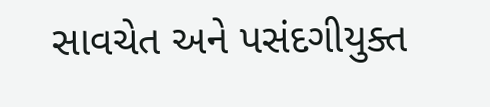સાવચેત અને પસંદગીયુક્ત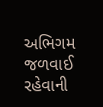અભિગમ જળવાઈ રહેવાની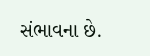સંભાવના છે.